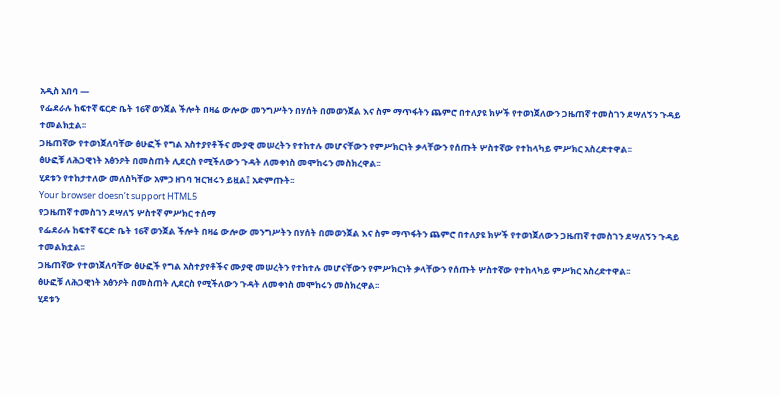አዲስ አበባ —
የፌደራሉ ከፍተኛ ፍርድ ቤት 16ኛ ወንጀል ችሎት በዛሬ ውሎው መንግሥትን በሃሰት በመወንጀል እና ስም ማጥፋትን ጨምሮ በተለያዩ ክሦች የተወነጀለውን ጋዜጠኛ ተመስገን ደሣለኝን ጉዳይ ተመልክቷል፡፡
ጋዜጠኛው የተወነጀለባቸው ፅሁፎች የግል አስተያየቶችና ሙያዊ መሠረትን የተከተሉ መሆናቸውን የምሥክርነት ቃላቸውን የሰጡት ሦስተኛው የተከላካይ ምሥክር አስረድተዋል፡፡
ፅሁፎቹ ለሕጋዊነት አፅንዖት በመስጠት ሊደርስ የሚችለውን ጉዳት ለመቀነስ መሞከሩን መስክረዋል፡፡
ሂደቱን የተከታተለው መለስካቸው አምኃ ዘገባ ዝርዝሩን ይዟል፤ አድምጡት፡፡
Your browser doesn’t support HTML5
የጋዜጠኛ ተመስገን ደሣለኝ ሦስተኛ ምሥክር ተሰማ
የፌደራሉ ከፍተኛ ፍርድ ቤት 16ኛ ወንጀል ችሎት በዛሬ ውሎው መንግሥትን በሃሰት በመወንጀል እና ስም ማጥፋትን ጨምሮ በተለያዩ ክሦች የተወነጀለውን ጋዜጠኛ ተመስገን ደሣለኝን ጉዳይ ተመልክቷል፡፡
ጋዜጠኛው የተወነጀለባቸው ፅሁፎች የግል አስተያየቶችና ሙያዊ መሠረትን የተከተሉ መሆናቸውን የምሥክርነት ቃላቸውን የሰጡት ሦስተኛው የተከላካይ ምሥክር አስረድተዋል፡፡
ፅሁፎቹ ለሕጋዊነት አፅንዖት በመስጠት ሊደርስ የሚችለውን ጉዳት ለመቀነስ መሞከሩን መስክረዋል፡፡
ሂደቱን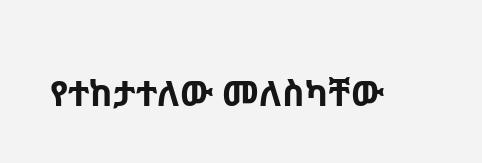የተከታተለው መለስካቸው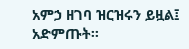አምኃ ዘገባ ዝርዝሩን ይዟል፤ አድምጡት፡፡